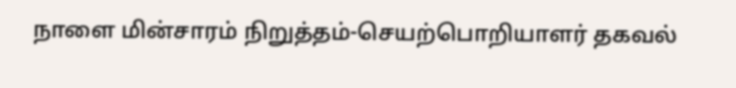நாளை மின்சாரம் நிறுத்தம்-செயற்பொறியாளர் தகவல்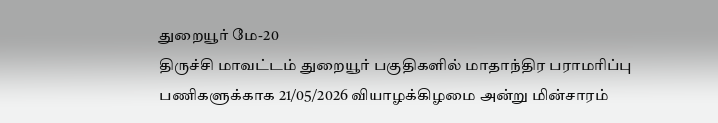துறையூர் மே-20
திருச்சி மாவட்டம் துறையூர் பகுதிகளில் மாதாந்திர பராமரிப்பு பணிகளுக்காக 21/05/2026 வியாழக்கிழமை அன்று மின்சாரம்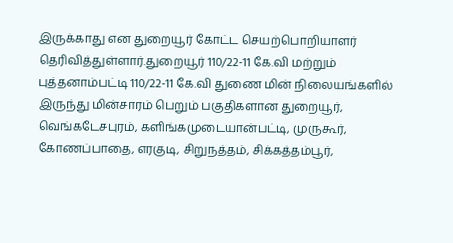இருக்காது என துறையூர் கோட்ட செயற்பொறியாளர் தெரிவித்துள்ளார்.துறையூர் 110/22-11 கே.வி மற்றும் புத்தனாம்பட்டி 110/22-11 கே.வி துணை மின் நிலையங்களில் இருந்து மின்சாரம் பெறும் பகுதிகளான துறையூர், வெங்கடேசபுரம், களிங்கமுடையான்பட்டி, முருகூர், கோணப்பாதை, எரகுடி, சிறுநத்தம், சிக்கத்தம்பூர்,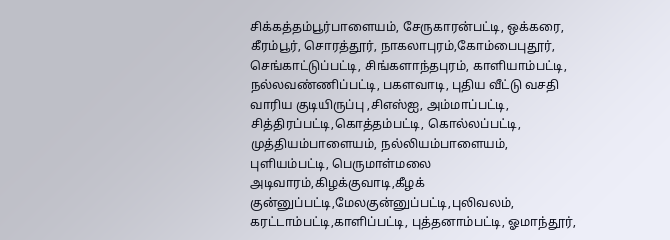சிக்கத்தம்பூர்பாளையம், சேருகாரன்பட்டி, ஒக்கரை, கீரம்பூர், சொரத்தூர், நாகலாபுரம்,கோம்பைபுதூர், செங்காட்டுப்பட்டி, சிங்களாந்தபுரம், காளியாம்பட்டி, நல்லவண்ணிப்பட்டி, பகளவாடி, புதிய வீட்டு வசதி வாரிய குடியிருப்பு ,சிஎஸ்ஐ, அம்மாப்பட்டி, சித்திரப்பட்டி,கொத்தம்பட்டி, கொல்லப்பட்டி,
முத்தியம்பாளையம், நல்லியம்பாளையம், புளியம்பட்டி, பெருமாள்மலை அடிவாரம்,கிழக்குவாடி,கீழக் குன்னுப்பட்டி,மேலகுன்னுப்பட்டி,புலிவலம், கரட்டாம்பட்டி,காளிப்பட்டி, புத்தனாம்பட்டி, ஓமாந்தூர்,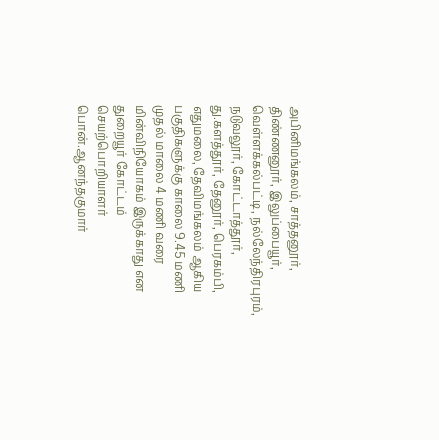அபினிமங்கலம், சாத்தனூர், திண்ணனூர், இலுப்பையூர், வெள்ளக்கல்பட்டி, நல்லேந்திரபுரம், நடுவலூர், கோட்டாத்தூர், து.களத்தூர், தேனூர், பெரகம்பி, எதுமலை, தேவிமங்கலம் ஆகிய பகுதிகளுக்கு காலை 9.45 மணி முதல் மாலை 4 மணி வரை மின்விநியோகம் இருக்காது என துறையூர் கோட்டம் செயற்பொறியாளர் பொன்.ஆனந்தகுமார்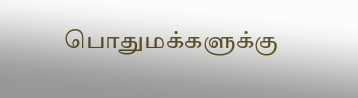பொதுமக்களுக்கு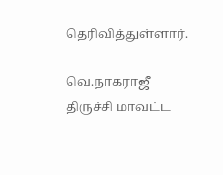தெரிவித்துள்ளார்.

வெ.நாகராஜீ
திருச்சி மாவட்ட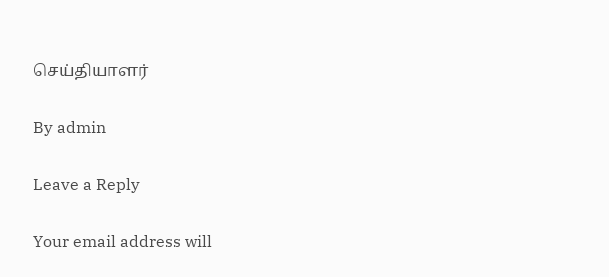செய்தியாளர்

By admin

Leave a Reply

Your email address will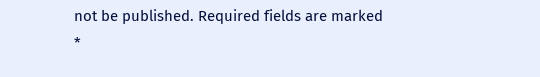not be published. Required fields are marked *